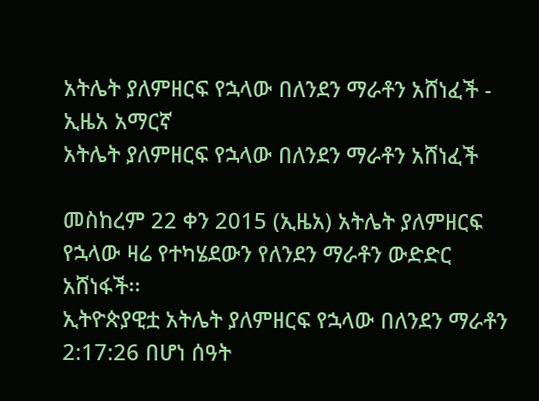አትሌት ያለምዘርፍ የኋላው በለንደን ማራቶን አሸነፈች - ኢዜአ አማርኛ
አትሌት ያለምዘርፍ የኋላው በለንደን ማራቶን አሸነፈች

መስከረም 22 ቀን 2015 (ኢዜአ) አትሌት ያለምዘርፍ የኋላው ዛሬ የተካሄደውን የለንደን ማራቶን ውድድር አሸነፋች፡፡
ኢትዮጵያዊቷ አትሌት ያለምዘርፍ የኋላው በለንደን ማራቶን 2:17:26 በሆነ ሰዓት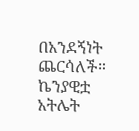በአንደኝነት ጨርሳለች።
ኬንያዊቷ አትሌት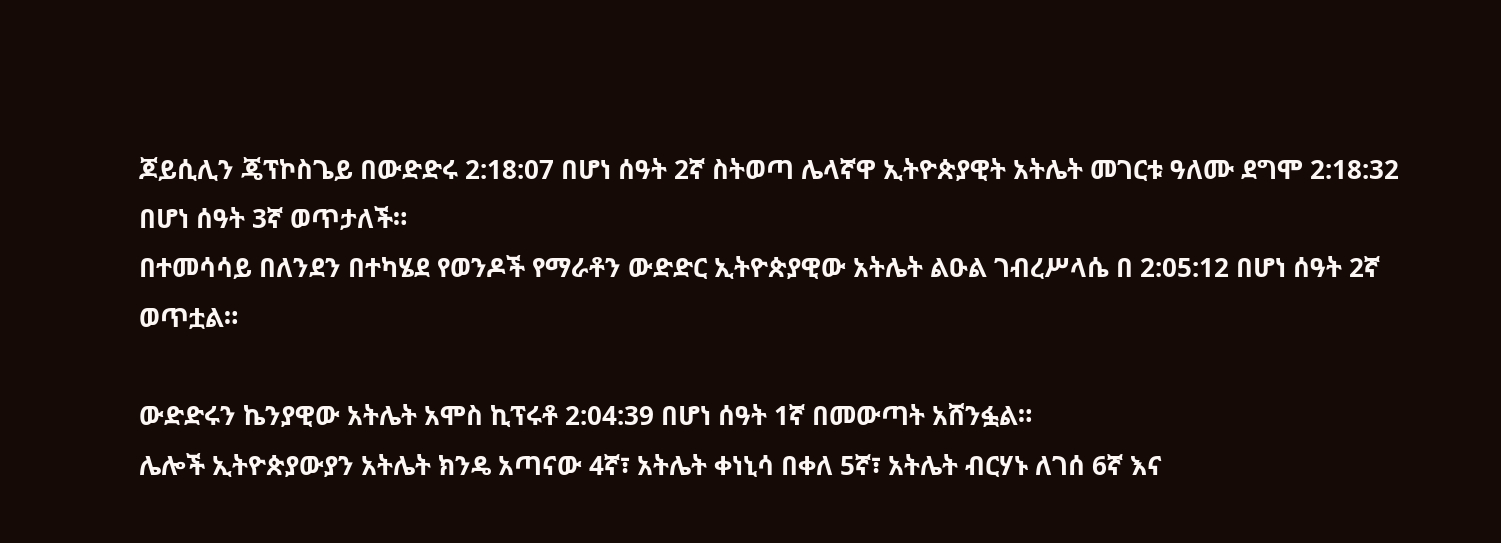ጆይሲሊን ጄፕኮስጌይ በውድድሩ 2:18:07 በሆነ ሰዓት 2ኛ ስትወጣ ሌላኛዋ ኢትዮጵያዊት አትሌት መገርቱ ዓለሙ ደግሞ 2:18:32 በሆነ ሰዓት 3ኛ ወጥታለች።
በተመሳሳይ በለንደን በተካሄደ የወንዶች የማራቶን ውድድር ኢትዮጵያዊው አትሌት ልዑል ገብረሥላሴ በ 2:05:12 በሆነ ሰዓት 2ኛ ወጥቷል።

ውድድሩን ኬንያዊው አትሌት አሞስ ኪፕሩቶ 2:04:39 በሆነ ሰዓት 1ኛ በመውጣት አሸንፏል።
ሌሎች ኢትዮጵያውያን አትሌት ክንዴ አጣናው 4ኛ፣ አትሌት ቀነኒሳ በቀለ 5ኛ፣ አትሌት ብርሃኑ ለገሰ 6ኛ እና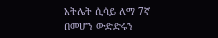አትሌት ሲሳይ ለማ 7ኛ በመሆን ውድድሩን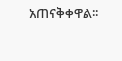አጠናቅቀዋል፡፡